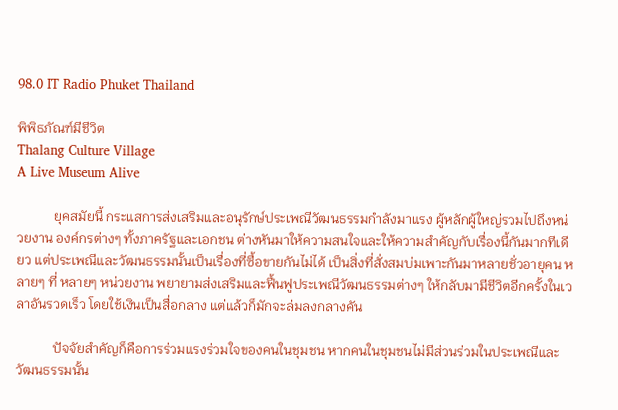98.0 IT Radio Phuket Thailand

พิพิธภัณฑ์มีชีวิต
Thalang Culture Village
A Live Museum Alive

           ยุคสมัยนี้ กระแสการส่งเสริมและอนุรักษ์ประเพณีวัฒนธรรมกำลังมาแรง ผู้หลักผู้ใหญ่รวมไปถึงหน่วยงาน องค์กรต่างๆ ทั้งภาครัฐและเอกชน ต่างหันมาให้ความสนใจและให้ความสำคัญกับเรื่องนี้กันมากทีเดียว แต่ประเพณีและวัฒนธรรมนั้นเป็นเรื่องที่ซื้อขายกันไม่ได้ เป็นสิ่งที่สั่งสมบ่มเพาะกันมาหลายชั่วอายุคน หลายๆ ที่ หลายๆ หน่วยงาน พยายามส่งเสริมและฟื้นฟูประเพณีวัฒนธรรมต่างๆ ให้กลับมามีชีวิตอีกครั้งในเวลาอันรวดเร็ว โดยใช้เงินเป็นสื่อกลาง แต่แล้วก็มักจะล่มลงกลางคัน

           ปัจจัยสำคัญก็คือการร่วมแรงร่วมใจของคนในชุมชน หากคนในชุมชนไม่มีส่วนร่วมในประเพณีและวัฒนธรรมนั้น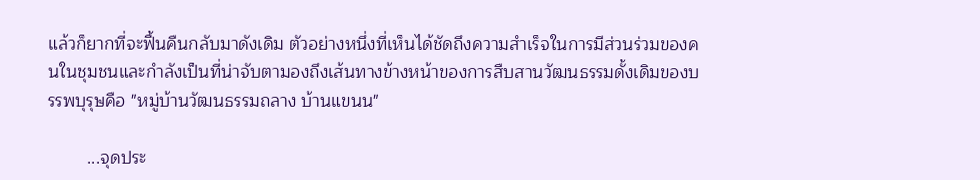แล้วก็ยากที่จะฟื้นคืนกลับมาดังเดิม ตัวอย่างหนึ่งที่เห็นได้ชัดถึงความสำเร็จในการมีส่วนร่วมของคนในชุมชนและกำลังเป็นที่น่าจับตามองถึงเส้นทางข้างหน้าของการสืบสานวัฒนธรรมดั้งเดิมของบรรพบุรุษคือ "หมู่บ้านวัฒนธรรมถลาง บ้านแขนน"

        ...จุดประ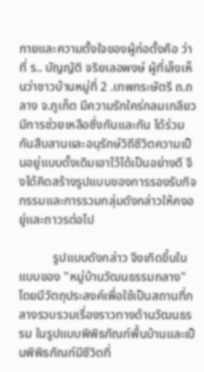กายและความตั้งใจของผู้ก่อตั้งคือ ว่าที่ ร.. บัญญัติ จริยเลอพงษ์ ผู้ที่เล็งเห็นว่าชาวบ้านหมู่ที่ 2 .เทพกระษัตรี ถ.ถลาง จ.ภูเก็ต มีความรักใคร่กลมเกลียว มีการช่วยเหลือซึ่งกันและกัน ได้ร่วมกันสืบสานและอนุรักษ์วิถีชีวิตความเป็นอยู่แบบดั้งเดิมเอาไว้ได้เป็นอย่างดี จึงได้คิดสร้างรูปแบบของการรองรับกิจกรรมและการรวมกลุ่มดังกล่าวให้คงอยู่และถาวรต่อไป

           รูปแบบดังกล่าว จึงเกิดขึ้นในแบบของ "หมู่บ้านวัฒนธรรมถลาง" โดยมีวัตถุประสงค์เพื่อใช้เป็นสถานที่กลางรวบรวมเรื่องราวทางด้านวัฒนธรรม ในรูปแบบพิพิธภัณฑ์พื้นบ้านและเป็นพิพิธภัณฑ์มีชีวิตที่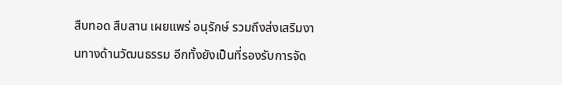สืบทอด สืบสาน เผยแพร่ อนุรักษ์ รวมถึงส่งเสริมงานทางด้านวัฒนธรรม อีกทั้งยังเป็นที่รองรับการจัด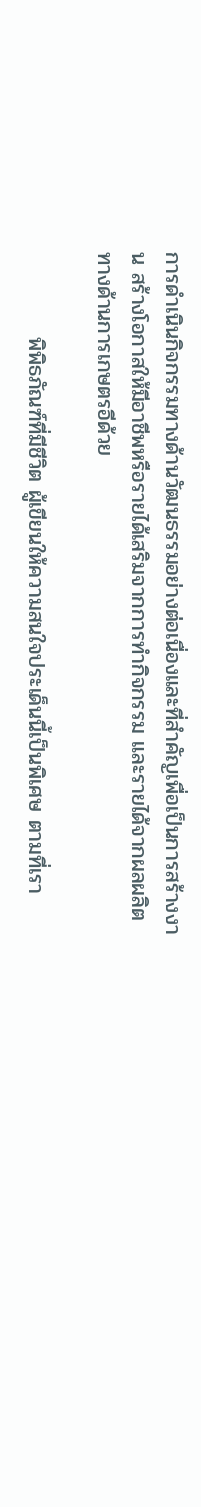การดำเนินกิจกรรมทางด้านวัฒนธรรมอย่างต่อเนื่องและที่สำคัญเพื่อเป็นการสร้างงาน สร้างโอกาสให้มีอาชีพหรือรายได้เสริมจากการทำกิจกรรม และรายได้จากผลผลิตทางด้านการเกษตรอีด้วย

           พิพิธภัณฑ์ที่มีชีวิต ผู้เขียนให้ความสนใจประเด็นนี้เป็นพิเศษ ตามที่เรา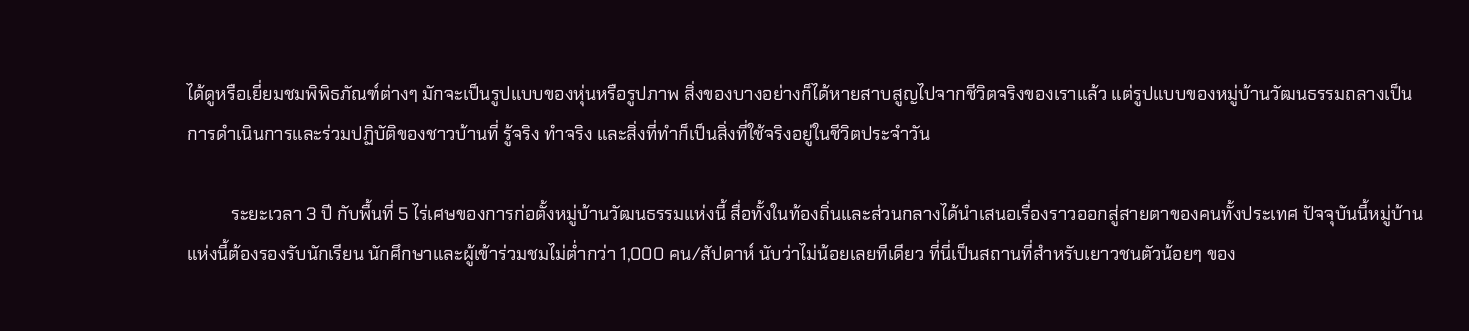ได้ดูหรือเยี่ยมชมพิพิธภัณฑ์ต่างๆ มักจะเป็นรูปแบบของหุ่นหรือรูปภาพ สิ่งของบางอย่างก็ได้หายสาบสูญไปจากชีวิตจริงของเราแล้ว แต่รูปแบบของหมู่บ้านวัฒนธรรมถลางเป็นการดำเนินการและร่วมปฏิบัติของชาวบ้านที่ รู้จริง ทำจริง และสิ่งที่ทำก็เป็นสิ่งที่ใช้จริงอยู่ในชีวิตประจำวัน

          ระยะเวลา 3 ปี กับพื้นที่ 5 ไร่เศษของการก่อตั้งหมู่บ้านวัฒนธรรมแห่งนี้ สื่อทั้งในท้องถิ่นและส่วนกลางได้นำเสนอเรื่องราวออกสู่สายตาของคนทั้งประเทศ ปัจจุบันนี้หมู่บ้านแห่งนี้ต้องรองรับนักเรียน นักศึกษาและผู้เข้าร่วมชมไม่ต่ำกว่า 1,000 คน/สัปดาห์ นับว่าไม่น้อยเลยทีเดียว ที่นี่เป็นสถานที่สำหรับเยาวชนตัวน้อยๆ ของ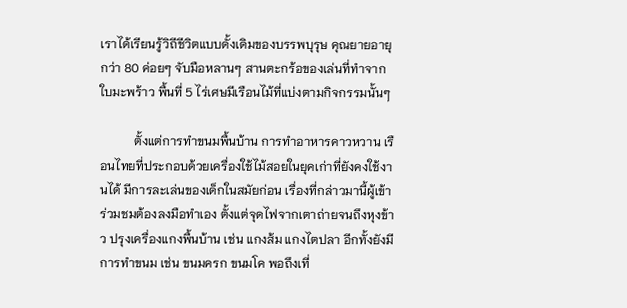เราได้เรียนรู้วิถีชีวิตแบบดั้งเดิมของบรรพบุรุษ คุณยายอายุกว่า 80 ค่อยๆ จับมือหลานๆ สานตะกร้อของเล่นที่ทำจากใบมะพร้าว พื้นที่ 5 ไร่เศษมีเรือนไม้ที่แบ่งตามกิจกรรมนั้นๆ

           ตั้งแต่การทำขนมพื้นบ้าน การทำอาหารคาวหวาน เรือนไทยที่ประกอบด้วยเครื่องใช้ไม้สอยในยุคเก่าที่ยังคงใช้งานได้ มีการละเล่นของเด็กในสมัยก่อน เรื่องที่กล่าวมานี้ผู้เข้าร่วมชมต้องลงมือทำเอง ตั้งแต่จุดไฟจากเตาถ่ายจนถึงหุงข้าว ปรุงเครื่องแกงพื้นบ้าน เช่น แกงส้ม แกงไตปลา อีกทั้งยังมีการทำขนม เช่น ขนมครก ขนมโค พอถึงเที่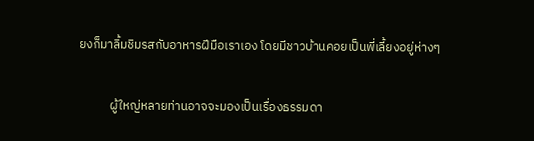ยงก็มาลิ้มชิมรสกับอาหารฝีมือเราเอง โดยมีชาวบ้านคอยเป็นพี่เลี้ยงอยู่ห่างๆ

           ผู้ใหญ่หลายท่านอาจจะมองเป็นเรื่องธรรมดา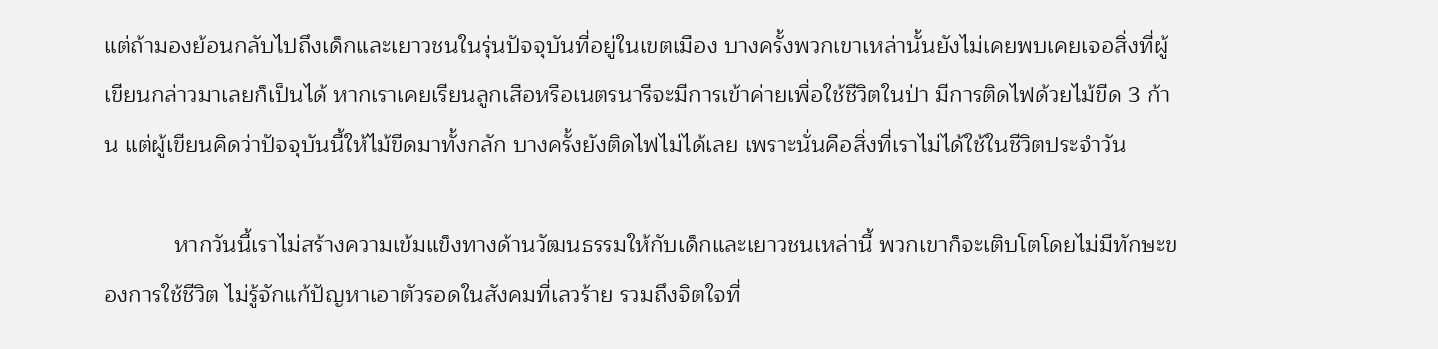แต่ถ้ามองย้อนกลับไปถึงเด็กและเยาวชนในรุ่นปัจจุบันที่อยู่ในเขตเมือง บางครั้งพวกเขาเหล่านั้นยังไม่เคยพบเคยเจอสิ่งที่ผู้เขียนกล่าวมาเลยก็เป็นได้ หากเราเคยเรียนลูกเสือหรือเนตรนารีจะมีการเข้าค่ายเพื่อใช้ชีวิตในป่า มีการติดไฟด้วยไม้ขีด 3 ก้าน แต่ผู้เขียนคิดว่าปัจจุบันนี้ให้ไม้ขีดมาทั้งกลัก บางครั้งยังติดไฟไม่ได้เลย เพราะนั่นคือสิ่งที่เราไม่ได้ใช้ในชีวิตประจำวัน

           หากวันนี้เราไม่สร้างความเข้มแข็งทางด้านวัฒนธรรมให้กับเด็กและเยาวชนเหล่านี้ พวกเขาก็จะเติบโตโดยไม่มีทักษะของการใช้ชีวิต ไม่รู้จักแก้ปัญหาเอาตัวรอดในสังคมที่เลวร้าย รวมถึงจิตใจที่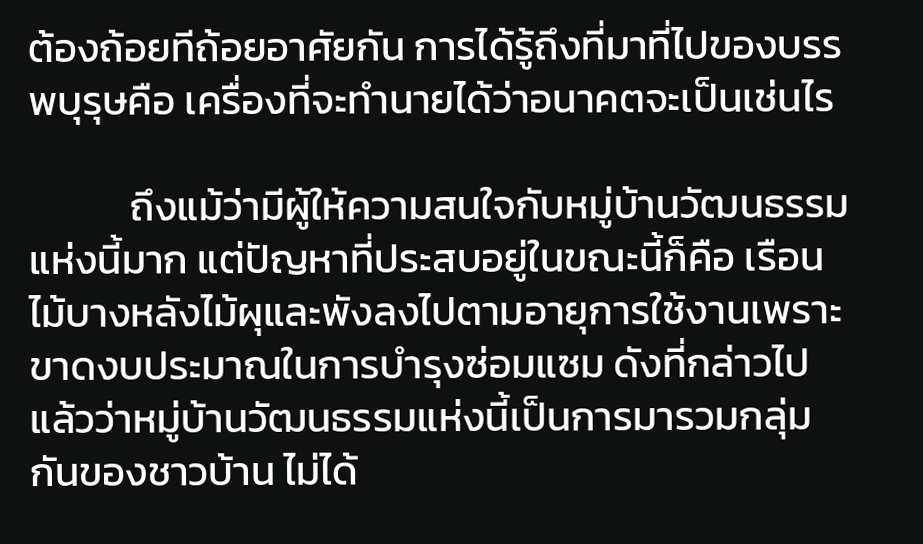ต้องถ้อยทีถ้อยอาศัยกัน การได้รู้ถึงที่มาที่ไปของบรรพบุรุษคือ เครื่องที่จะทำนายได้ว่าอนาคตจะเป็นเช่นไร

           ถึงแม้ว่ามีผู้ให้ความสนใจกับหมู่บ้านวัฒนธรรมแห่งนี้มาก แต่ปัญหาที่ประสบอยู่ในขณะนี้ก็คือ เรือนไม้บางหลังไม้ผุและพังลงไปตามอายุการใช้งานเพราะขาดงบประมาณในการบำรุงซ่อมแซม ดังที่กล่าวไปแล้วว่าหมู่บ้านวัฒนธรรมแห่งนี้เป็นการมารวมกลุ่มกันของชาวบ้าน ไม่ได้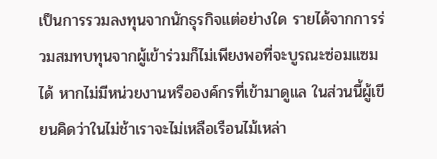เป็นการรวมลงทุนจากนักธุรกิจแต่อย่างใด รายได้จากการร่วมสมทบทุนจากผู้เข้าร่วมก็ไม่เพียงพอที่จะบูรณะซ่อมแซมได้ หากไม่มีหน่วยงานหรือองค์กรที่เข้ามาดูแล ในส่วนนี้ผู้เขียนคิดว่าในไม่ช้าเราจะไม่เหลือเรือนไม้เหล่า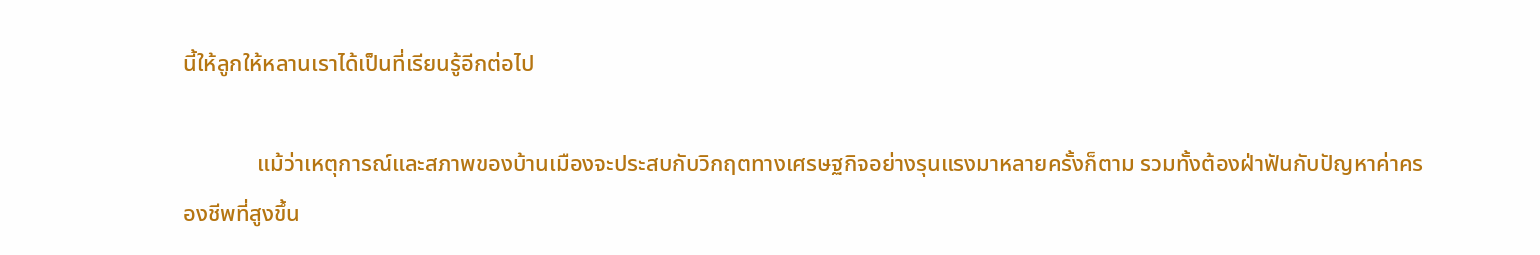นี้ให้ลูกให้หลานเราได้เป็นที่เรียนรู้อีกต่อไป

             แม้ว่าเหตุการณ์และสภาพของบ้านเมืองจะประสบกับวิกฤตทางเศรษฐกิจอย่างรุนแรงมาหลายครั้งก็ตาม รวมทั้งต้องฝ่าฟันกับปัญหาค่าครองชีพที่สูงขึ้น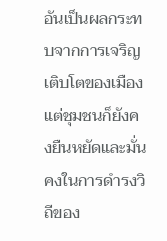อันเป็นผลกระทบจากการเจริญเติบโตของเมือง แต่ชุมชนก็ยังคงยืนหยัดและมั่นคงในการดำรงวิถีของ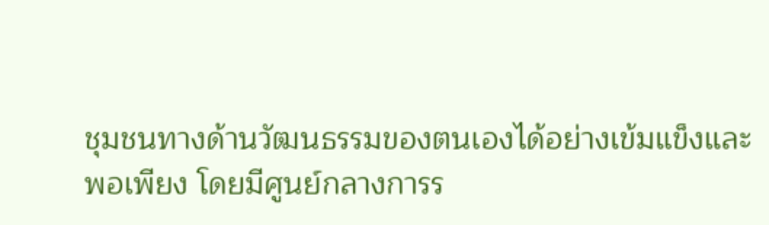ชุมชนทางด้านวัฒนธรรมของตนเองได้อย่างเข้มแข็งและพอเพียง โดยมีศูนย์กลางการร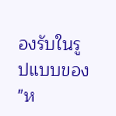องรับในรูปแบบของ "ห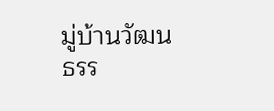มู่บ้านวัฒนธรร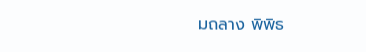มถลาง พิพิธ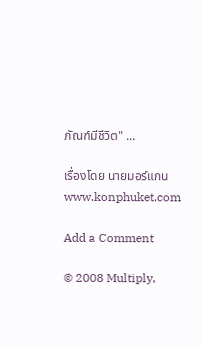ภัณฑ์มีชีวิต" ...

เรื่องโดย นายมอร์แกน www.konphuket.com

Add a Comment

© 2008 Multiply,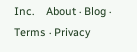Inc.    About · Blog · Terms · Privacy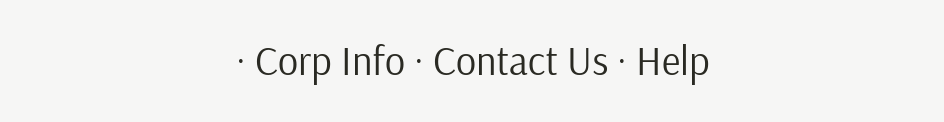· Corp Info · Contact Us · Help